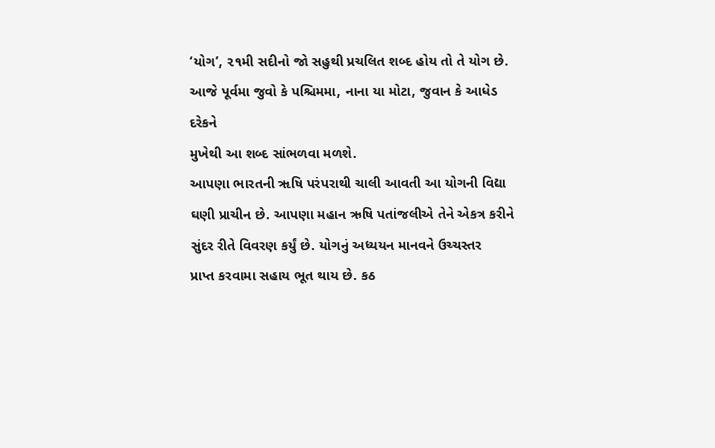‘યોગ’, ૨૧મી સદીનો જો સહુથી પ્રચલિત શબ્દ હોય તો તે યોગ છે.
આજે પૂર્વમા જુવો કે પશ્ચિમમા, નાના યા મોટા, જુવાન કે આધેડ દરેકને
મુખેથી આ શબ્દ સાંભળવા મળશે.
આપણા ભારતની ૠષિ પરંપરાથી ચાલી આવતી આ યોગની વિદ્યા
ઘણી પ્રાચીન છે. આપણા મહાન ઋષિ પતાંજલીએ તેને એકત્ર કરીને
સુંદર રીતે વિવરણ કર્યું છે. યોગનું અધ્યયન માનવને ઉચ્ચસ્તર
પ્રાપ્ત કરવામા સહાય ભૂત થાય છે. કઠ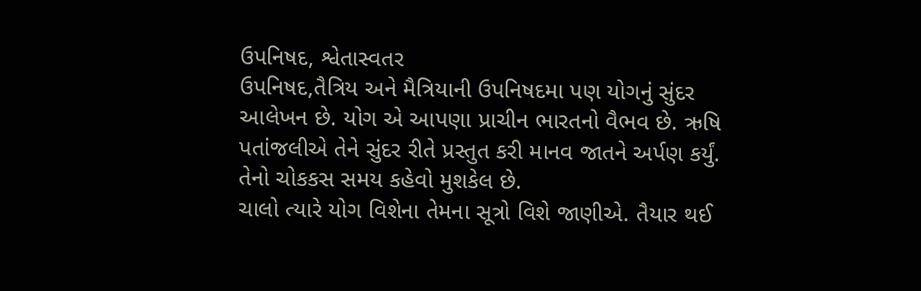ઉપનિષદ, શ્વેતાસ્વતર
ઉપનિષદ,તૈત્રિય અને મૈત્રિયાની ઉપનિષદમા પણ યોગનું સુંદર
આલેખન છે. યોગ એ આપણા પ્રાચીન ભારતનો વૈભવ છે. ઋષિ
પતાંજલીએ તેને સુંદર રીતે પ્રસ્તુત કરી માનવ જાતને અર્પણ કર્યું.
તેનો ચોકકસ સમય કહેવો મુશકેલ છે.
ચાલો ત્યારે યોગ વિશેના તેમના સૂત્રો વિશે જાણીએ. તૈયાર થઈ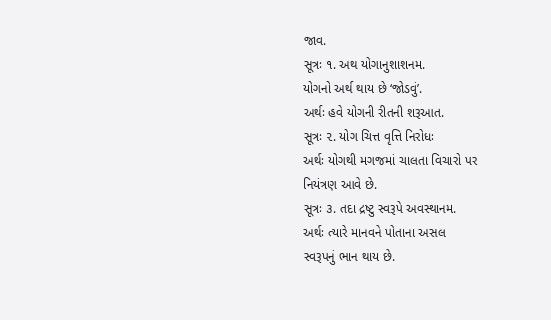જાવ.
સૂત્રઃ ૧. અથ યોગાનુશાશનમ.
યોગનો અર્થ થાય છે ‘જોડવું’.
અર્થઃ હવે યોગની રીતની શરૂઆત.
સૂત્રઃ ૨. યોગ ચિત્ત વૃત્તિ નિરોધઃ
અર્થઃ યોગથી મગજમાં ચાલતા વિચારો પર
નિયંત્રણ આવે છે.
સૂત્રઃ ૩. તદા દ્રષ્ટુ સ્વરૂપે અવસ્થાનમ.
અર્થઃ ત્યારે માનવને પોતાના અસલ
સ્વરૂપનું ભાન થાય છે.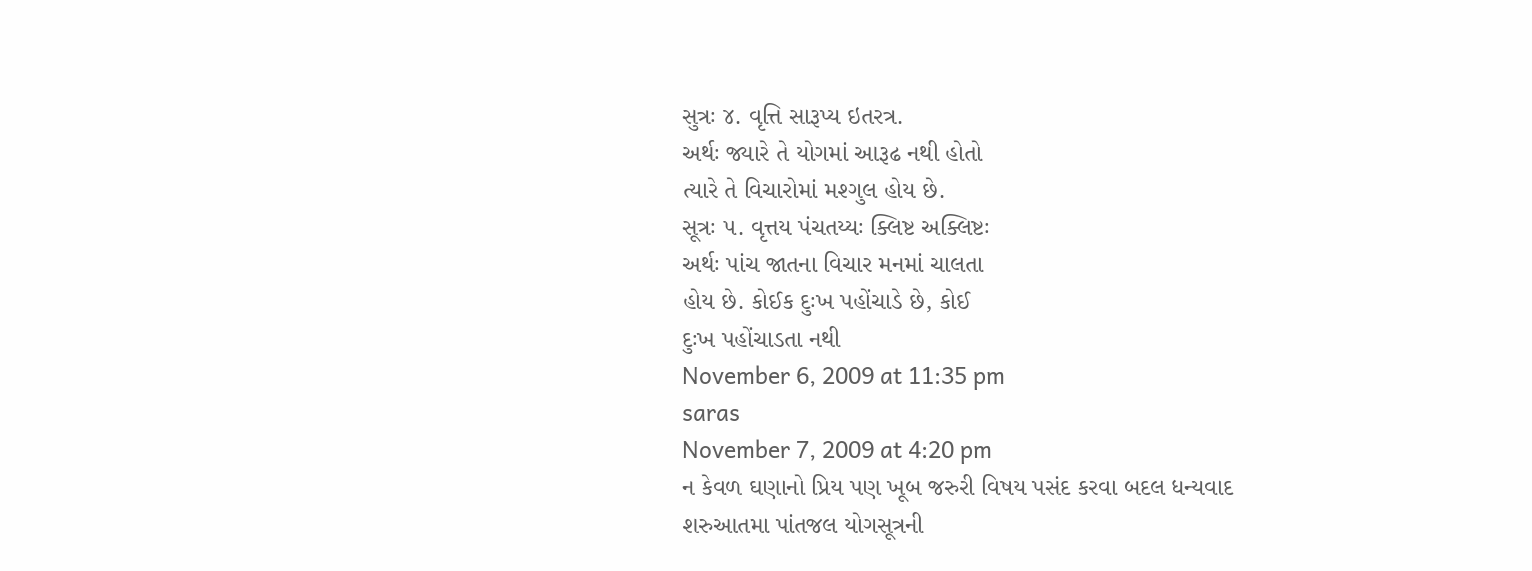સુત્રઃ ૪. વૃત્તિ સારૂપ્ય ઇતરત્ર.
અર્થઃ જ્યારે તે યોગમાં આરૂઢ નથી હોતો
ત્યારે તે વિચારોમાં મશ્ગુલ હોય છે.
સૂત્રઃ ૫. વૃત્તય પંચતય્યઃ ક્લિષ્ટ અક્લિષ્ટઃ
અર્થઃ પાંચ જાતના વિચાર મનમાં ચાલતા
હોય છે. કોઈક દુઃખ પહોંચાડે છે, કોઈ
દુઃખ પહોંચાડતા નથી
November 6, 2009 at 11:35 pm
saras
November 7, 2009 at 4:20 pm
ન કેવળ ઘણાનો પ્રિય પણ ખૂબ જરુરી વિષય પસંદ કરવા બદલ ધન્યવાદ
શરુઆતમા પાંતજલ યોગસૂત્રની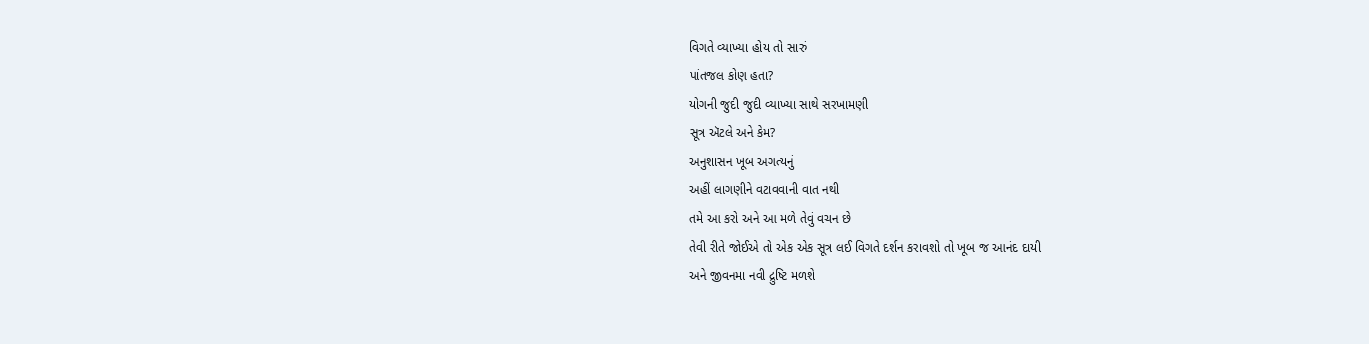વિગતે વ્યાખ્યા હોય તો સારું
પાંતજલ કોણ હતા?
યોગની જુદી જુદી વ્યાખ્યા સાથે સરખામણી
સૂત્ર ઍટલે અને કેમ?
અનુશાસન ખૂબ અગત્યનું
અહીં લાગણીને વટાવવાની વાત નથી
તમે આ કરો અને આ મળે તેવું વચન છે
તેવી રીતે જોઈએ તો એક એક સૂત્ર લઈ વિગતે દર્શન કરાવશો તો ખૂબ જ આનંદ દાયી
અને જીવનમા નવી દ્રુષ્ટિ મળશે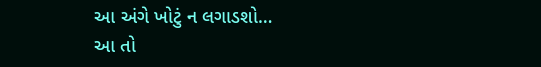આ અંગે ખોટું ન લગાડશો…
આ તો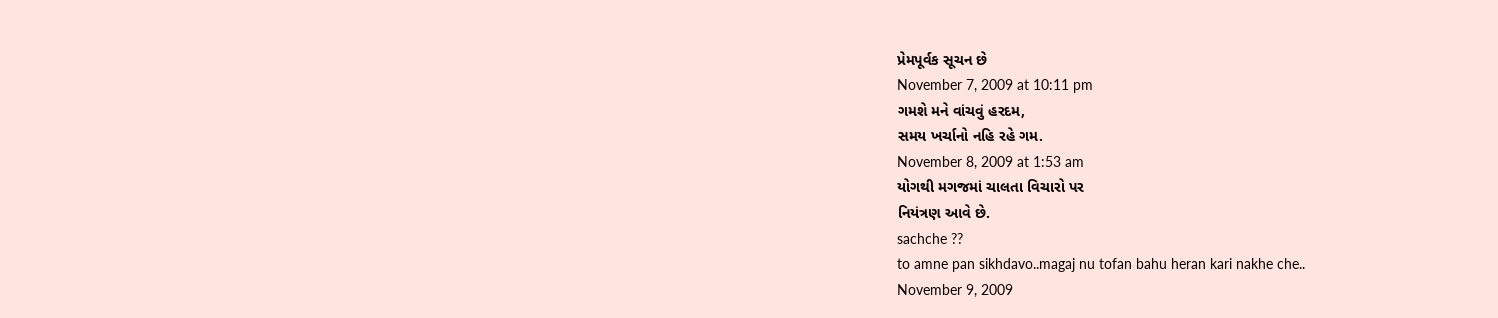પ્રેમપૂર્વક સૂચન છે
November 7, 2009 at 10:11 pm
ગમશે મને વાંચવું હરદમ,
સમય ખર્ચાનો નહિ રહે ગમ.
November 8, 2009 at 1:53 am
યોગથી મગજમાં ચાલતા વિચારો પર
નિયંત્રણ આવે છે.
sachche ??
to amne pan sikhdavo..magaj nu tofan bahu heran kari nakhe che..
November 9, 2009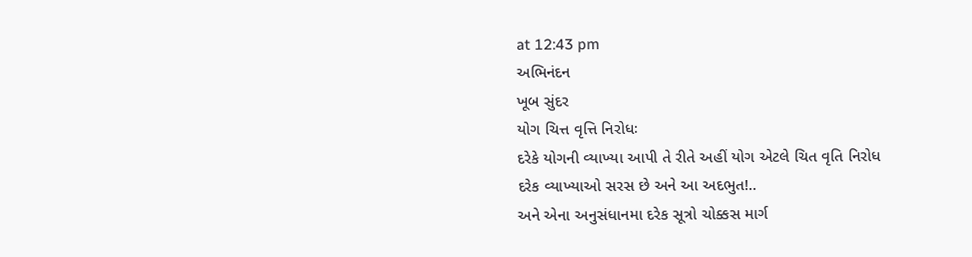at 12:43 pm
અભિનંદન
ખૂબ સુંદર
યોગ ચિત્ત વૃત્તિ નિરોધઃ
દરેકે યોગની વ્યાખ્યા આપી તે રીતે અહીં યોગ એટલે ચિત વૃતિ નિરોધ
દરેક વ્યાખ્યાઓ સરસ છે અને આ અદભુત!..
અને એના અનુસંધાનમા દરેક સૂત્રો ચોક્કસ માર્ગ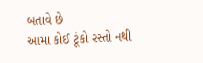બતાવે છે
આમા કોઈ ટૂંકો રસ્તો નથી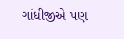ગાંધીજીએ પણ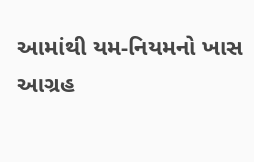આમાંથી યમ-નિયમનો ખાસ આગ્રહ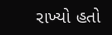રાખ્યો હતો